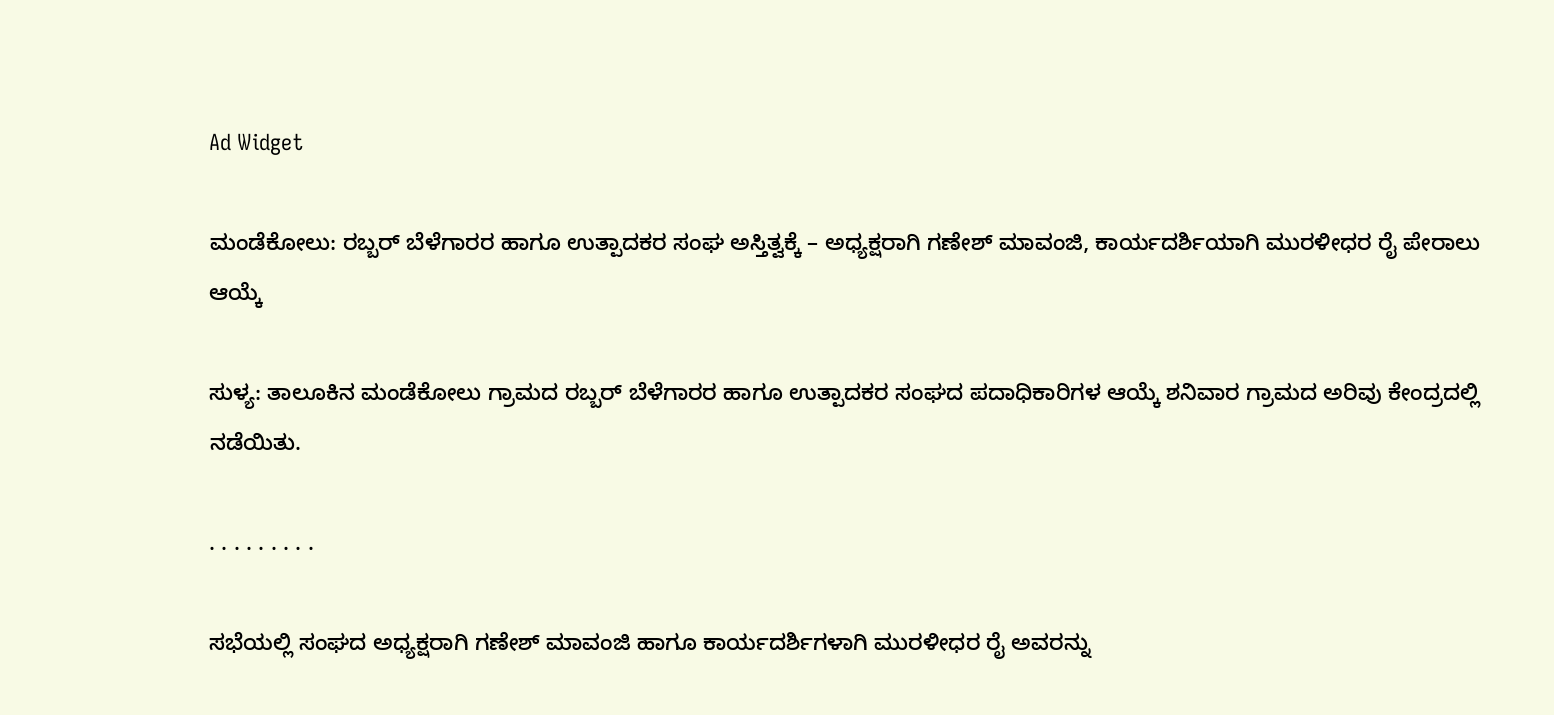Ad Widget

ಮಂಡೆಕೋಲು: ರಬ್ಬರ್ ಬೆಳೆಗಾರರ ಹಾಗೂ ಉತ್ಪಾದಕರ ಸಂಘ ಅಸ್ತಿತ್ವಕ್ಕೆ – ಅಧ್ಯಕ್ಷರಾಗಿ ಗಣೇಶ್ ಮಾವಂಜಿ, ಕಾರ್ಯದರ್ಶಿಯಾಗಿ ಮುರಳೀಧರ ರೈ ಪೇರಾಲು ಆಯ್ಕೆ

ಸುಳ್ಯ: ತಾಲೂಕಿನ ಮಂಡೆಕೋಲು ಗ್ರಾಮದ ರಬ್ಬರ್ ಬೆಳೆಗಾರರ ಹಾಗೂ ಉತ್ಪಾದಕರ ಸಂಘದ ಪದಾಧಿಕಾರಿಗಳ ಆಯ್ಕೆ ಶನಿವಾರ ಗ್ರಾಮದ ಅರಿವು ಕೇಂದ್ರದಲ್ಲಿ ನಡೆಯಿತು.

. . . . . . . . .

ಸಭೆಯಲ್ಲಿ ಸಂಘದ ಅಧ್ಯಕ್ಷರಾಗಿ ಗಣೇಶ್ ಮಾವಂಜಿ ಹಾಗೂ ಕಾರ್ಯದರ್ಶಿಗಳಾಗಿ ಮುರಳೀಧರ ರೈ ಅವರನ್ನು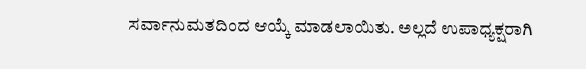ಸರ್ವಾನುಮತದಿಂದ ಆಯ್ಕೆ ಮಾಡಲಾಯಿತು. ಅಲ್ಲದೆ ಉಪಾಧ್ಯಕ್ಷರಾಗಿ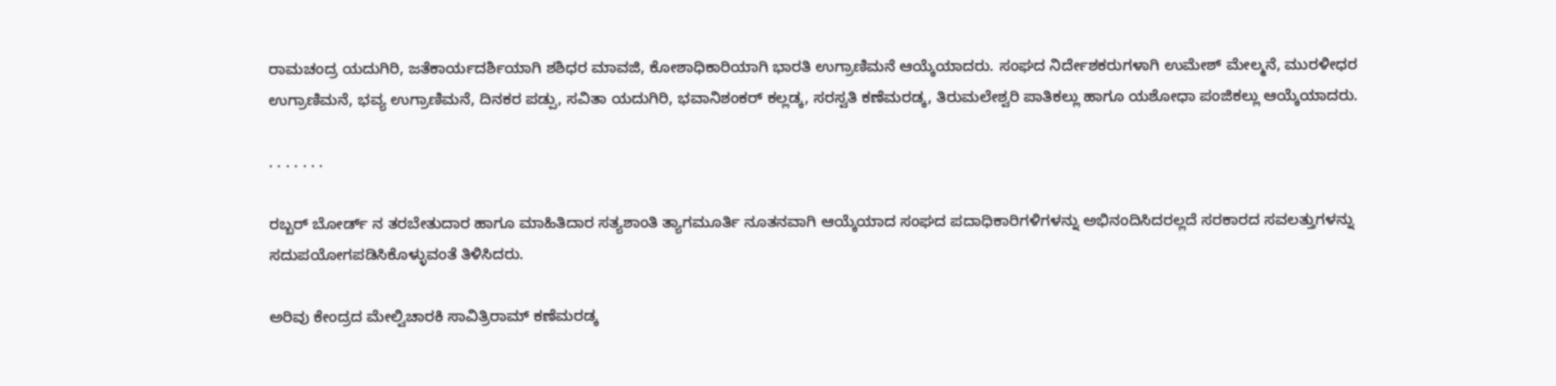ರಾಮಚಂದ್ರ ಯದುಗಿರಿ, ಜತೆಕಾರ್ಯದರ್ಶಿಯಾಗಿ ಶಶಿಧರ ಮಾವಜಿ, ಕೋಶಾಧಿಕಾರಿಯಾಗಿ ಭಾರತಿ ಉಗ್ರಾಣಿಮನೆ ಆಯ್ಕೆಯಾದರು. ಸಂಘದ ನಿರ್ದೇಶಕರುಗಳಾಗಿ ಉಮೇಶ್ ಮೇಲ್ಮನೆ, ಮುರಳೀಧರ ಉಗ್ರಾಣಿಮನೆ, ಭವ್ಯ ಉಗ್ರಾಣಿಮನೆ, ದಿನಕರ ಪಡ್ಪು, ಸವಿತಾ ಯದುಗಿರಿ, ಭವಾನಿಶಂಕರ್ ಕಲ್ಲಡ್ಕ, ಸರಸ್ವತಿ ಕಣೆಮರಡ್ಕ, ತಿರುಮಲೇಶ್ವರಿ ಪಾತಿಕಲ್ಲು ಹಾಗೂ ಯಶೋಧಾ ಪಂಜಿಕಲ್ಲು ಆಯ್ಕೆಯಾದರು.

. . . . . . .

ರಬ್ಬರ್ ಬೋರ್ಡ್ ನ ತರಬೇತುದಾರ ಹಾಗೂ ಮಾಹಿತಿದಾರ ಸತ್ಯಶಾಂತಿ ತ್ಯಾಗಮೂರ್ತಿ ನೂತನವಾಗಿ ಆಯ್ಕೆಯಾದ ಸಂಘದ ಪದಾಧಿಕಾರಿಗಳಿಗಳನ್ನು ಅಭಿನಂದಿಸಿದರಲ್ಲದೆ ಸರಕಾರದ ಸವಲತ್ತುಗಳನ್ನು ಸದುಪಯೋಗಪಡಿಸಿಕೊಳ್ಳುವಂತೆ ತಿಳಿಸಿದರು.

ಅರಿವು ಕೇಂದ್ರದ ಮೇಲ್ವಿಚಾರಕಿ ಸಾವಿತ್ರಿರಾಮ್ ಕಣೆಮರಡ್ಕ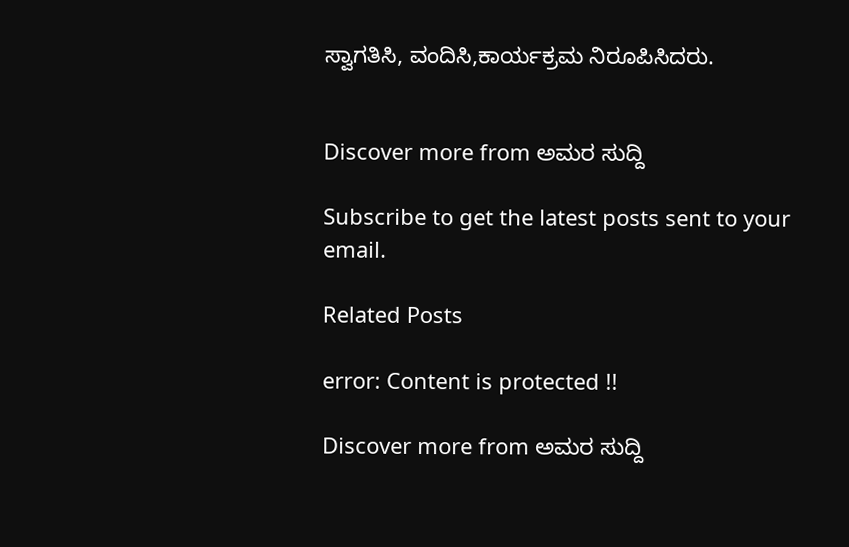ಸ್ವಾಗತಿಸಿ, ವಂದಿಸಿ,ಕಾರ್ಯಕ್ರಮ ನಿರೂಪಿಸಿದರು.


Discover more from ಅಮರ ಸುದ್ದಿ

Subscribe to get the latest posts sent to your email.

Related Posts

error: Content is protected !!

Discover more from ಅಮರ ಸುದ್ದಿ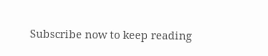Subscribe now to keep reading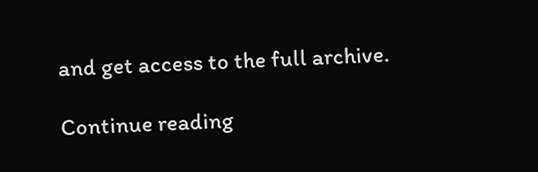and get access to the full archive.

Continue reading